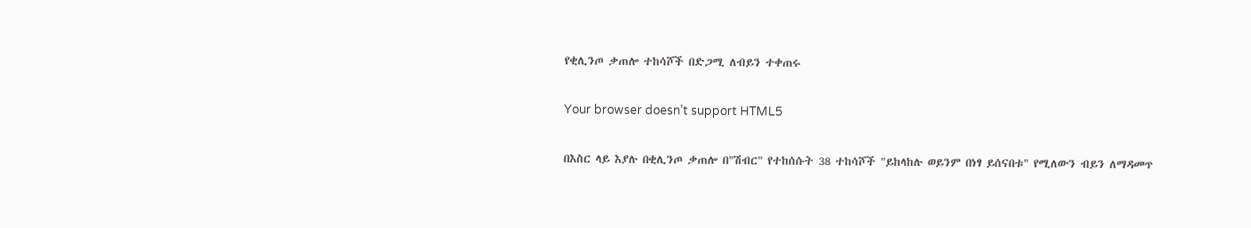የቂሊንጦ ቃጠሎ ተከሳሾች በድጋሚ ለብይን ተቀጠሩ

Your browser doesn’t support HTML5

በእስር ላይ እያሉ በቂሊንጦ ቃጠሎ በ"ሽብር" የተከሰሱት 38 ተከሳሾች "ይከላከሉ ወይንም በነፃ ይሰናበቱ" የሚለውን ብይን ለማዳመጥ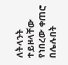ለትላንት ተይዞላቸው የነበረው ቀጠሮ በሌሉበት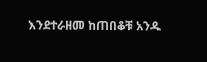እንደተራዘመ ከጠበቆቹ አንዱ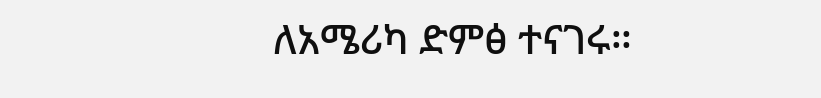ለአሜሪካ ድምፅ ተናገሩ።